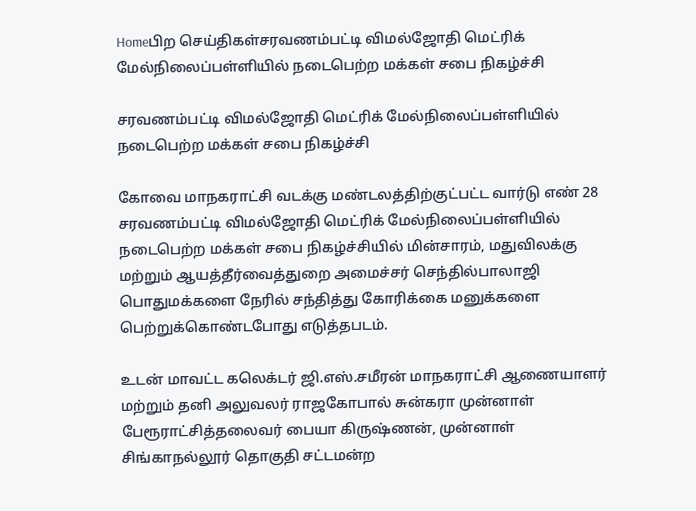Homeபிற செய்திகள்சரவணம்பட்டி விமல்ஜோதி மெட்ரிக் மேல்நிலைப்பள்ளியில் நடைபெற்ற மக்கள் சபை நிகழ்ச்சி

சரவணம்பட்டி விமல்ஜோதி மெட்ரிக் மேல்நிலைப்பள்ளியில் நடைபெற்ற மக்கள் சபை நிகழ்ச்சி

கோவை மாநகராட்சி வடக்கு மண்டலத்திற்குட்பட்ட வார்டு எண் 28 சரவணம்பட்டி விமல்ஜோதி மெட்ரிக் மேல்நிலைப்பள்ளியில் நடைபெற்ற மக்கள் சபை நிகழ்ச்சியில் மின்சாரம், மதுவிலக்கு மற்றும் ஆயத்தீர்வைத்துறை அமைச்சர் செந்தில்பாலாஜி பொதுமக்களை நேரில் சந்தித்து கோரிக்கை மனுக்களை பெற்றுக்கொண்டபோது எடுத்தபடம்.

உடன் மாவட்ட கலெக்டர் ஜி.எஸ்.சமீரன் மாநகராட்சி ஆணையாளர் மற்றும் தனி அலுவலர் ராஜகோபால் சுன்கரா முன்னாள் பேரூராட்சித்தலைவர் பையா கிருஷ்ணன், முன்னாள் சிங்காநல்லூர் தொகுதி சட்டமன்ற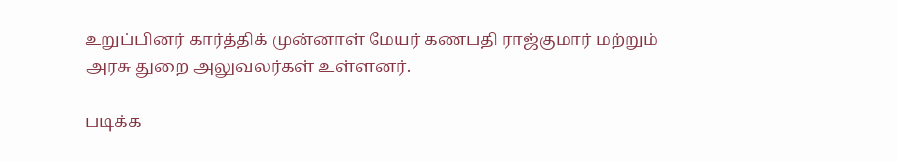உறுப்பினர் கார்த்திக் முன்னாள் மேயர் கணபதி ராஜ்குமார் மற்றும் அரசு துறை அலுவலர்கள் உள்ளனர்.

படிக்க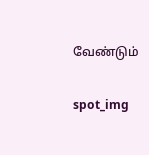வேண்டும்

spot_img